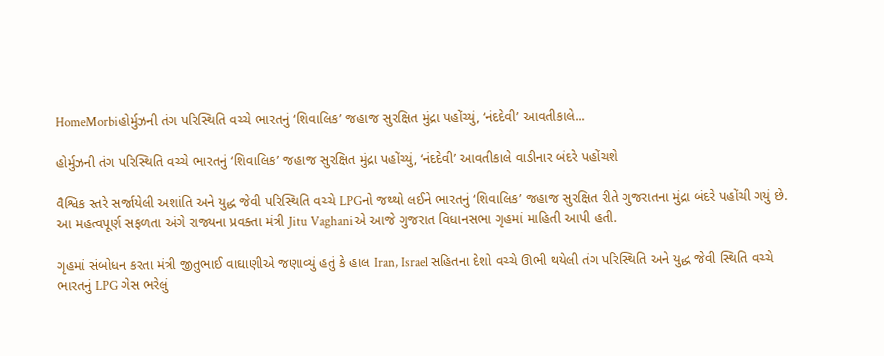HomeMorbiહોર્મુઝની તંગ પરિસ્થિતિ વચ્ચે ભારતનું ‘શિવાલિક’ જહાજ સુરક્ષિત મુંદ્રા પહોંચ્યું, ‘નંદદેવી’ આવતીકાલે...

હોર્મુઝની તંગ પરિસ્થિતિ વચ્ચે ભારતનું ‘શિવાલિક’ જહાજ સુરક્ષિત મુંદ્રા પહોંચ્યું, ‘નંદદેવી’ આવતીકાલે વાડીનાર બંદરે પહોંચશે

વૈશ્વિક સ્તરે સર્જાયેલી અશાંતિ અને યુદ્ધ જેવી પરિસ્થિતિ વચ્ચે LPGનો જથ્થો લઈને ભારતનું ‘શિવાલિક’ જહાજ સુરક્ષિત રીતે ગુજરાતના મુંદ્રા બંદરે પહોંચી ગયું છે. આ મહત્વપૂર્ણ સફળતા અંગે રાજ્યના પ્રવક્તા મંત્રી Jitu Vaghaniએ આજે ગુજરાત વિધાનસભા ગૃહમાં માહિતી આપી હતી.

ગૃહમાં સંબોધન કરતા મંત્રી જીતુભાઈ વાઘાણીએ જણાવ્યું હતું કે હાલ Iran, Israel સહિતના દેશો વચ્ચે ઊભી થયેલી તંગ પરિસ્થિતિ અને યુદ્ધ જેવી સ્થિતિ વચ્ચે ભારતનું LPG ગેસ ભરેલું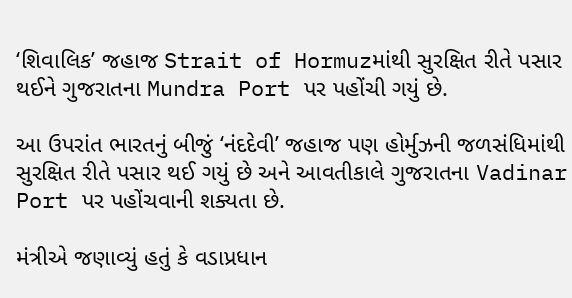‘શિવાલિક’ જહાજ Strait of Hormuzમાંથી સુરક્ષિત રીતે પસાર થઈને ગુજરાતના Mundra Port પર પહોંચી ગયું છે.

આ ઉપરાંત ભારતનું બીજું ‘નંદદેવી’ જહાજ પણ હોર્મુઝની જળસંધિમાંથી સુરક્ષિત રીતે પસાર થઈ ગયું છે અને આવતીકાલે ગુજરાતના Vadinar Port પર પહોંચવાની શક્યતા છે.

મંત્રીએ જણાવ્યું હતું કે વડાપ્રધાન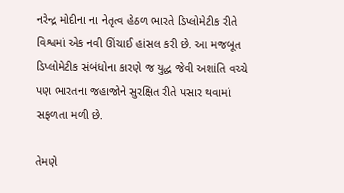નરેન્દ્ર મોદીના ના નેતૃત્વ હેઠળ ભારતે ડિપ્લોમેટીક રીતે વિશ્વમાં એક નવી ઊંચાઈ હાંસલ કરી છે. આ મજબૂત ડિપ્લોમેટીક સંબંધોના કારણે જ યુદ્ધ જેવી અશાંતિ વચ્ચે પણ ભારતના જહાજોને સુરક્ષિત રીતે પસાર થવામાં સફળતા મળી છે.

તેમણે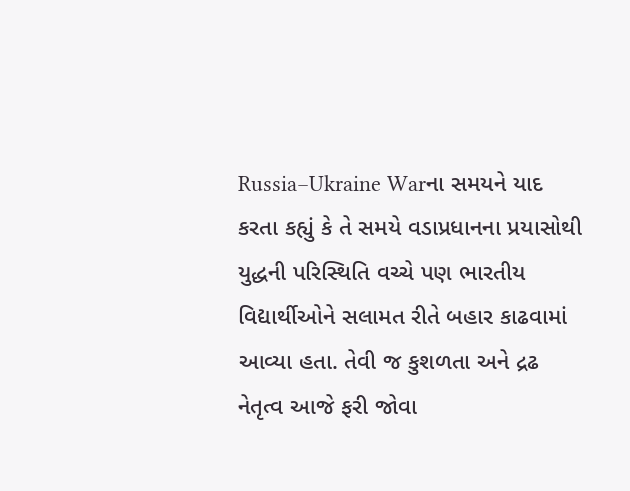Russia–Ukraine Warના સમયને યાદ કરતા કહ્યું કે તે સમયે વડાપ્રધાનના પ્રયાસોથી યુદ્ધની પરિસ્થિતિ વચ્ચે પણ ભારતીય વિદ્યાર્થીઓને સલામત રીતે બહાર કાઢવામાં આવ્યા હતા. તેવી જ કુશળતા અને દ્રઢ નેતૃત્વ આજે ફરી જોવા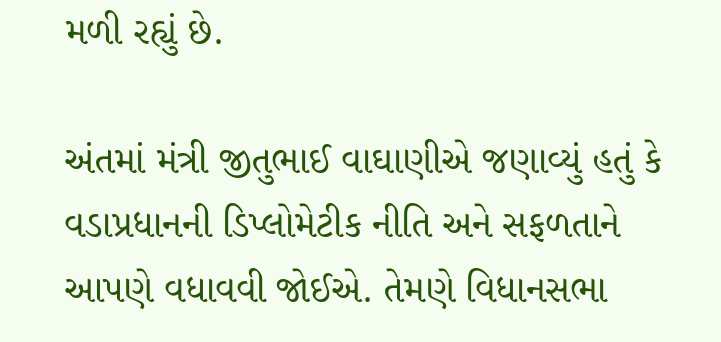મળી રહ્યું છે.

અંતમાં મંત્રી જીતુભાઈ વાઘાણીએ જણાવ્યું હતું કે વડાપ્રધાનની ડિપ્લોમેટીક નીતિ અને સફળતાને આપણે વધાવવી જોઈએ. તેમણે વિધાનસભા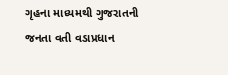ગૃહના માધ્યમથી ગુજરાતની જનતા વતી વડાપ્રધાન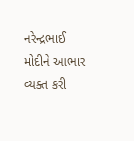નરેન્દ્રભાઈ મોદીને આભાર વ્યક્ત કરી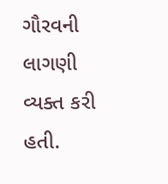ગૌરવની લાગણી વ્યક્ત કરી હતી.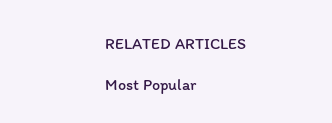RELATED ARTICLES

Most Popular